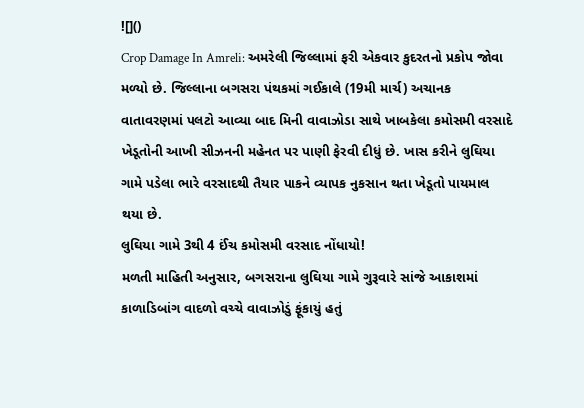![]()
Crop Damage In Amreli: અમરેલી જિલ્લામાં ફરી એકવાર કુદરતનો પ્રકોપ જોવા મળ્યો છે. જિલ્લાના બગસરા પંથકમાં ગઈકાલે (19મી માર્ચ) અચાનક વાતાવરણમાં પલટો આવ્યા બાદ મિની વાવાઝોડા સાથે ખાબકેલા કમોસમી વરસાદે ખેડૂતોની આખી સીઝનની મહેનત પર પાણી ફેરવી દીધું છે. ખાસ કરીને લુઘિયા ગામે પડેલા ભારે વરસાદથી તૈયાર પાકને વ્યાપક નુકસાન થતા ખેડૂતો પાયમાલ થયા છે.
લુઘિયા ગામે 3થી 4 ઈંચ કમોસમી વરસાદ નોંધાયો!
મળતી માહિતી અનુસાર, બગસરાના લુઘિયા ગામે ગુરૂવારે સાંજે આકાશમાં કાળાડિબાંગ વાદળો વચ્ચે વાવાઝોડું ફૂંકાયું હતું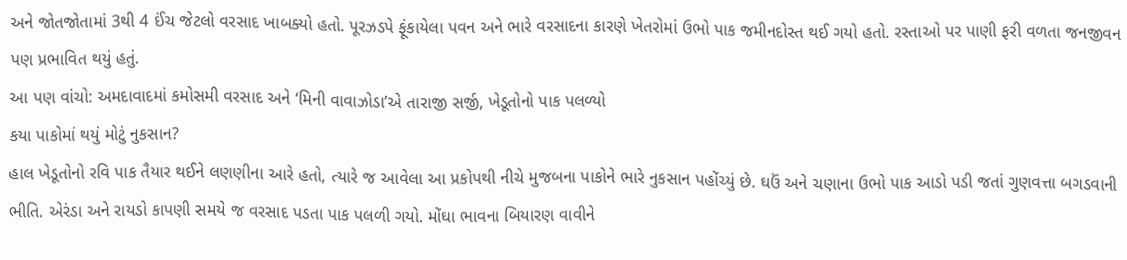અને જોતજોતામાં 3થી 4 ઈંચ જેટલો વરસાદ ખાબક્યો હતો. પૂરઝડપે ફૂંકાયેલા પવન અને ભારે વરસાદના કારણે ખેતરોમાં ઉભો પાક જમીનદોસ્ત થઈ ગયો હતો. રસ્તાઓ પર પાણી ફરી વળતા જનજીવન પણ પ્રભાવિત થયું હતું.
આ પણ વાંચો: અમદાવાદમાં કમોસમી વરસાદ અને ‘મિની વાવાઝોડા’એ તારાજી સર્જી, ખેડૂતોનો પાક પલળ્યો
કયા પાકોમાં થયું મોટું નુકસાન?
હાલ ખેડૂતોનો રવિ પાક તૈયાર થઈને લણણીના આરે હતો, ત્યારે જ આવેલા આ પ્રકોપથી નીચે મુજબના પાકોને ભારે નુકસાન પહોંચ્યું છે. ઘઉં અને ચણાના ઉભો પાક આડો પડી જતાં ગુણવત્તા બગડવાની ભીતિ. એરંડા અને રાયડો કાપણી સમયે જ વરસાદ પડતા પાક પલળી ગયો. મોંઘા ભાવના બિયારણ વાવીને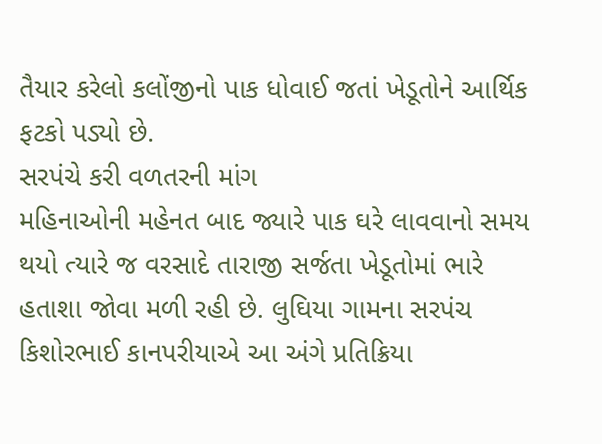તૈયાર કરેલો કલોંજીનો પાક ધોવાઈ જતાં ખેડૂતોને આર્થિક ફટકો પડ્યો છે.
સરપંચે કરી વળતરની માંગ
મહિનાઓની મહેનત બાદ જ્યારે પાક ઘરે લાવવાનો સમય થયો ત્યારે જ વરસાદે તારાજી સર્જતા ખેડૂતોમાં ભારે હતાશા જોવા મળી રહી છે. લુઘિયા ગામના સરપંચ કિશોરભાઈ કાનપરીયાએ આ અંગે પ્રતિક્રિયા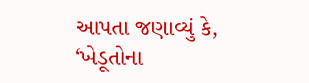આપતા જણાવ્યું કે, ‘ખેડૂતોના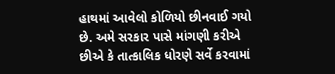હાથમાં આવેલો કોળિયો છીનવાઈ ગયો છે. અમે સરકાર પાસે માંગણી કરીએ છીએ કે તાત્કાલિક ધોરણે સર્વે કરવામાં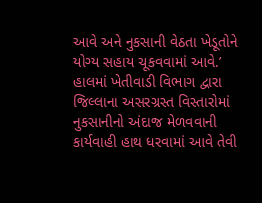આવે અને નુકસાની વેઠતા ખેડૂતોને યોગ્ય સહાય ચૂકવવામાં આવે.’
હાલમાં ખેતીવાડી વિભાગ દ્વારા જિલ્લાના અસરગ્રસ્ત વિસ્તારોમાં નુકસાનીનો અંદાજ મેળવવાની કાર્યવાહી હાથ ધરવામાં આવે તેવી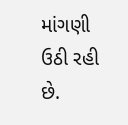માંગણી ઉઠી રહી છે.